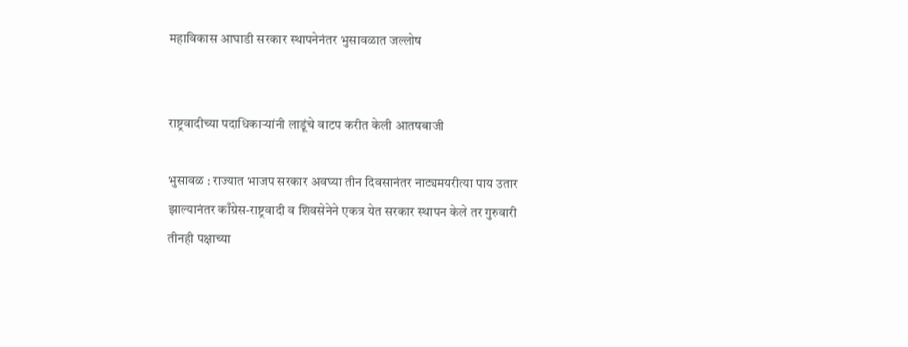महाविकास आघाडी सरकार स्थापनेनंतर भुसावळात जल्लोष


राष्ट्रवादीच्या पदाधिकार्‍यांनी लाडूंचे वाटप करीत केली आतषबाजी

भुसावळ : राज्यात भाजप सरकार अवघ्या तीन दिवसानंतर नाट्यमयरीत्या पाय उतार झाल्यानंतर काँग्रेस-राष्ट्रवादी व शिवसेनेने एकत्र येत सरकार स्थापन केले तर गुरुवारी तीनही पक्षाच्या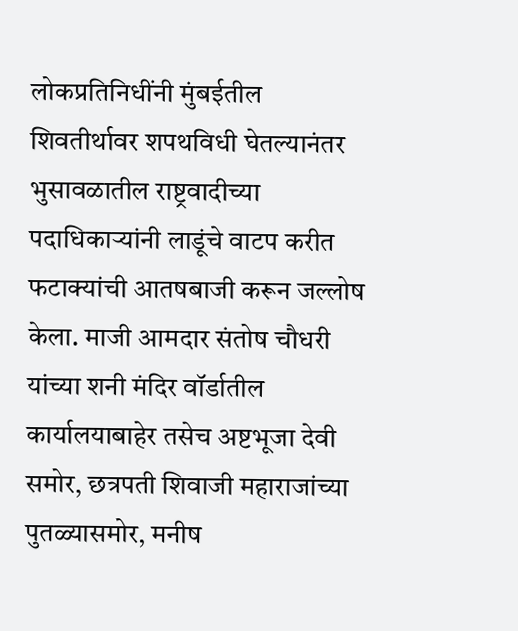लोकप्रतिनिधींनी मुंबईतील शिवतीर्थावर शपथविधी घेतल्यानंतर भुसावळातील राष्ट्रवादीच्या पदाधिकार्‍यांनी लाडूंचे वाटप करीत फटाक्यांची आतषबाजी करून जल्लोष केला. माजी आमदार संतोष चौधरी यांच्या शनी मंदिर वॉर्डातील कार्यालयाबाहेर तसेच अष्टभूजा देवी समोर, छत्रपती शिवाजी महाराजांच्या पुतळ्यासमोर, मनीष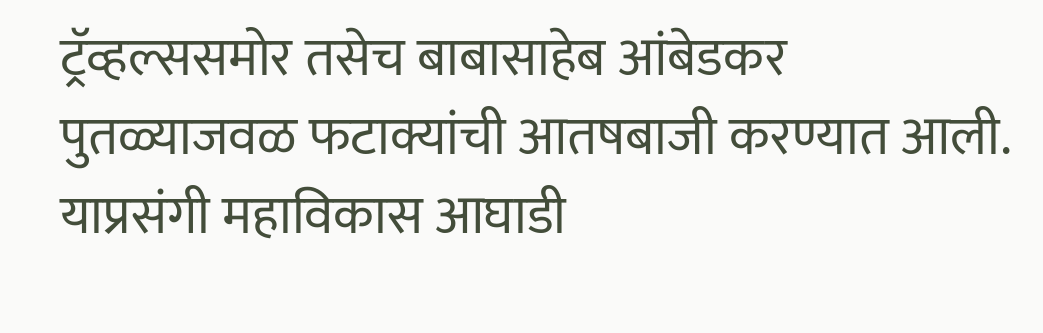ट्रॅव्हल्ससमोर तसेच बाबासाहेब आंबेडकर पुतळ्याजवळ फटाक्यांची आतषबाजी करण्यात आली. याप्रसंगी महाविकास आघाडी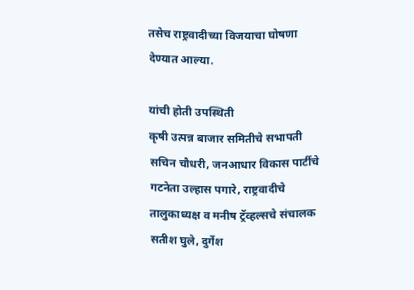तसेच राष्ट्रवादीच्या विजयाचा घोषणा देण्यात आल्या.

यांची होती उपस्थिती
कृषी उत्पन्न बाजार समितीचे सभापती सचिन चौधरी, जनआधार विकास पार्टीचे गटनेता उल्हास पगारे, राष्ट्रवादीचे तालुकाध्यक्ष व मनीष ट्रॅव्हल्सचे संचालक सतीश घुले, दुर्गेश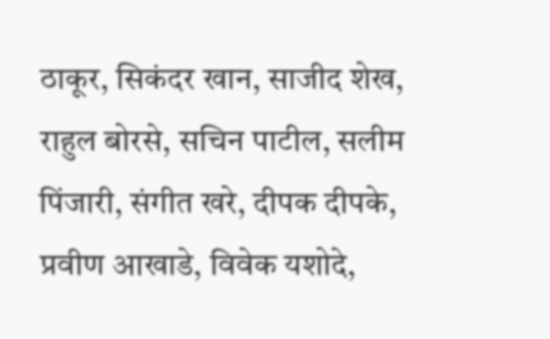ठाकूर, सिकंदर खान, साजीद शेख, राहुल बोरसे, सचिन पाटील, सलीम पिंजारी, संगीत खरे, दीपक दीपके, प्रवीण आखाडे, विवेक यशोदे,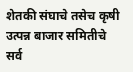शेतकी संघाचे तसेच कृषी उत्पन्न बाजार समितीचे सर्व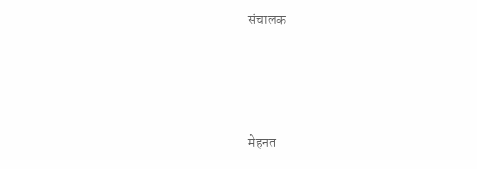संचालक





मेहनत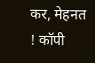कर, मेहनत ! कॉपी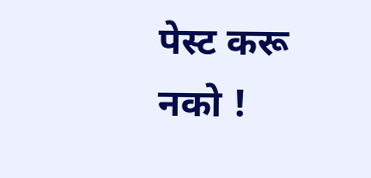पेस्ट करू नको !